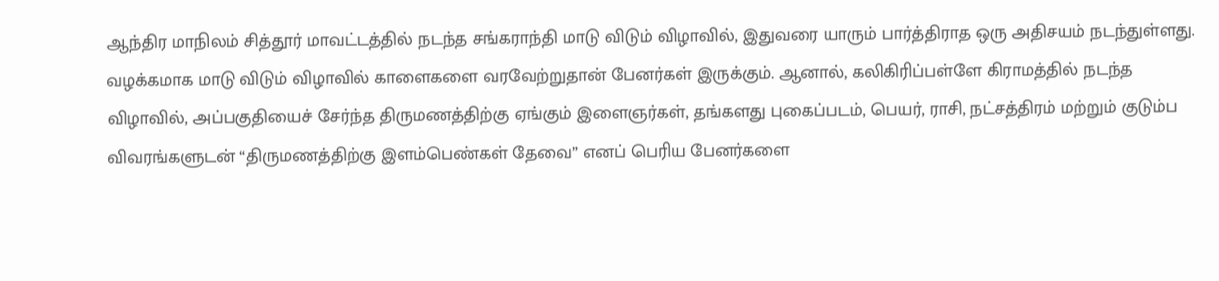ஆந்திர மாநிலம் சித்தூர் மாவட்டத்தில் நடந்த சங்கராந்தி மாடு விடும் விழாவில், இதுவரை யாரும் பார்த்திராத ஒரு அதிசயம் நடந்துள்ளது. வழக்கமாக மாடு விடும் விழாவில் காளைகளை வரவேற்றுதான் பேனர்கள் இருக்கும். ஆனால், கலிகிரிப்பள்ளே கிராமத்தில் நடந்த விழாவில், அப்பகுதியைச் சேர்ந்த திருமணத்திற்கு ஏங்கும் இளைஞர்கள், தங்களது புகைப்படம், பெயர், ராசி, நட்சத்திரம் மற்றும் குடும்ப விவரங்களுடன் “திருமணத்திற்கு இளம்பெண்கள் தேவை” எனப் பெரிய பேனர்களை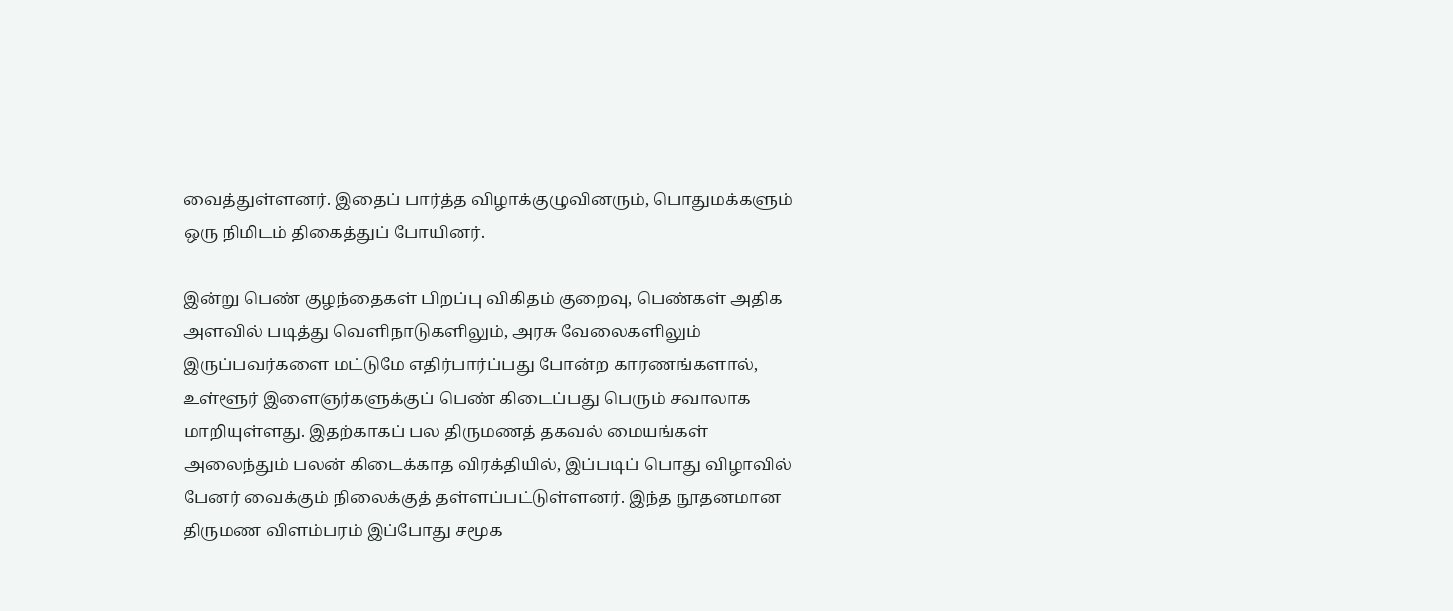வைத்துள்ளனர். இதைப் பார்த்த விழாக்குழுவினரும், பொதுமக்களும் ஒரு நிமிடம் திகைத்துப் போயினர்.

இன்று பெண் குழந்தைகள் பிறப்பு விகிதம் குறைவு, பெண்கள் அதிக அளவில் படித்து வெளிநாடுகளிலும், அரசு வேலைகளிலும் இருப்பவர்களை மட்டுமே எதிர்பார்ப்பது போன்ற காரணங்களால், உள்ளூர் இளைஞர்களுக்குப் பெண் கிடைப்பது பெரும் சவாலாக மாறியுள்ளது. இதற்காகப் பல திருமணத் தகவல் மையங்கள் அலைந்தும் பலன் கிடைக்காத விரக்தியில், இப்படிப் பொது விழாவில் பேனர் வைக்கும் நிலைக்குத் தள்ளப்பட்டுள்ளனர். இந்த நூதனமான திருமண விளம்பரம் இப்போது சமூக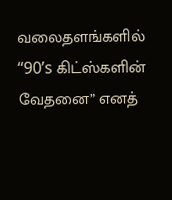வலைதளங்களில் “90’s கிட்ஸ்களின் வேதனை” எனத்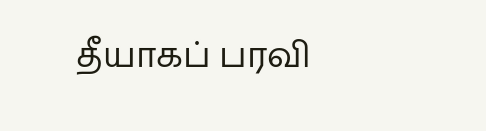தீயாகப் பரவி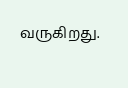வருகிறது.